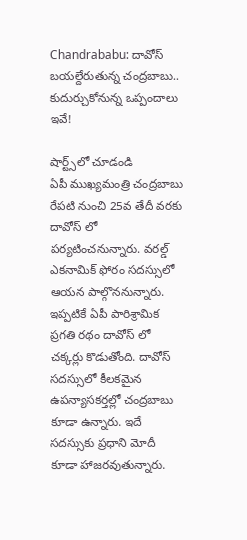Chandrababu: దావోస్ బయల్దేరుతున్న చంద్రబాబు.. కుదుర్చుకోనున్న ఒప్పందాలు ఇవే!

షార్ట్స్‌లో చూడండి
ఏపీ ముఖ్యమంత్రి చంద్రబాబు రేపటి నుంచి 25వ తేదీ వరకు దావోస్ లో పర్యటించనున్నారు. వరల్డ్ ఎకనామిక్ ఫోరం సదస్సులో ఆయన పాల్గొననున్నారు. ఇప్పటికే ఏపీ పారిశ్రామిక ప్రగతి రథం దావోస్ లో చక్కర్లు కొడుతోంది. దావోస్ సదస్సులో కీలకమైన ఉపన్యాసకర్తల్లో చంద్రబాబు కూడా ఉన్నారు. ఇదే సదస్సుకు ప్రధాని మోదీ కూడా హాజరవుతున్నారు.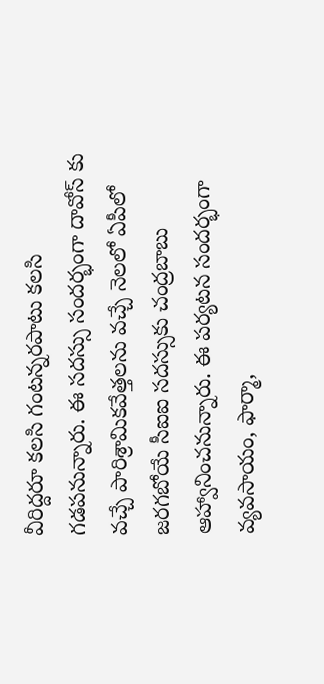వీరిద్దరూ కలసి గంటన్నరపాటు కలసి గడపనున్నారు. ఈ సదస్సు సందర్భంగా దావోస్ కు వచ్చే పారిశ్రామికవేత్తలను వచ్చే నెలలో ఏపీలో జరగబోయే సీఐఐ సదస్సుకు చంద్రబాబు ఆహ్వానించనున్నారు. ఈ పర్యటన సందర్భంగా వ్యవసాయం, ఫార్మా,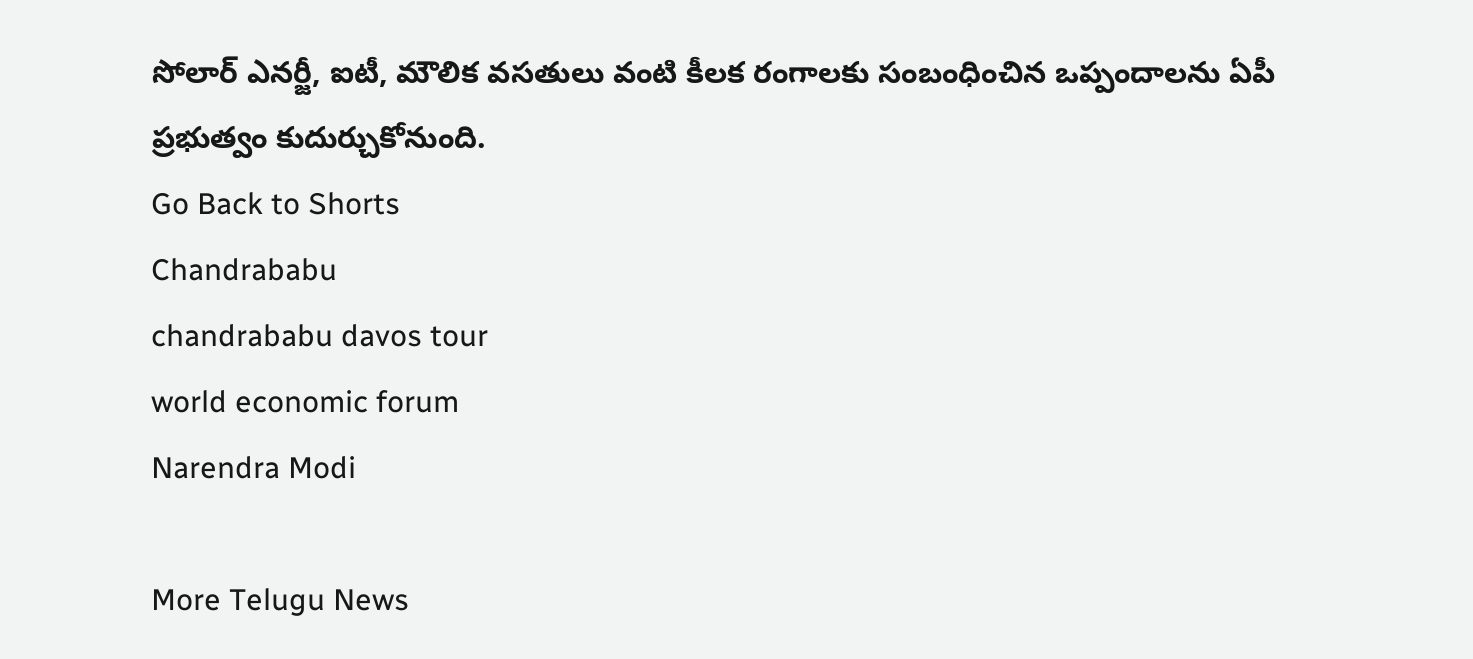సోలార్ ఎనర్జీ, ఐటీ, మౌలిక వసతులు వంటి కీలక రంగాలకు సంబంధించిన ఒప్పందాలను ఏపీ ప్రభుత్వం కుదుర్చుకోనుంది.
Go Back to Shorts
Chandrababu
chandrababu davos tour
world economic forum
Narendra Modi

More Telugu News